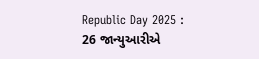Republic Day 2025 : 26 જાન્યુઆરીએ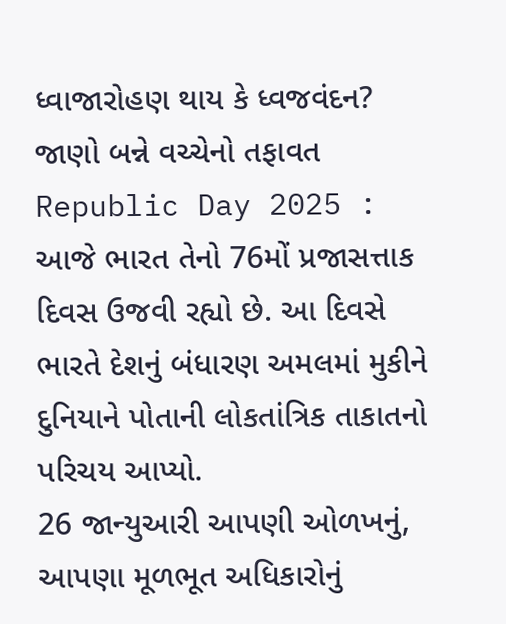ધ્વાજારોહણ થાય કે ધ્વજવંદન? જાણો બન્ને વચ્ચેનો તફાવત
Republic Day 2025 : આજે ભારત તેનો 76મોં પ્રજાસત્તાક દિવસ ઉજવી રહ્યો છે. આ દિવસે ભારતે દેશનું બંધારણ અમલમાં મુકીને દુનિયાને પોતાની લોકતાંત્રિક તાકાતનો પરિચય આપ્યો.
26 જાન્યુઆરી આપણી ઓળખનું, આપણા મૂળભૂત અધિકારોનું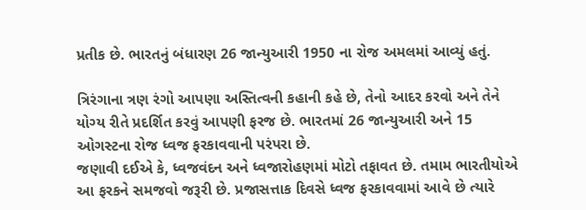પ્રતીક છે. ભારતનું બંધારણ 26 જાન્યુઆરી 1950 ના રોજ અમલમાં આવ્યું હતું.

ત્રિરંગાના ત્રણ રંગો આપણા અસ્તિત્વની કહાની કહે છે, તેનો આદર કરવો અને તેને યોગ્ય રીતે પ્રદર્શિત કરવું આપણી ફરજ છે. ભારતમાં 26 જાન્યુઆરી અને 15 ઓગસ્ટના રોજ ધ્વજ ફરકાવવાની પરંપરા છે.
જણાવી દઈએ કે, ધ્વજવંદન અને ધ્વજારોહણમાં મોટો તફાવત છે. તમામ ભારતીયોએ આ ફરકને સમજવો જરૂરી છે. પ્રજાસત્તાક દિવસે ધ્વજ ફરકાવવામાં આવે છે ત્યારે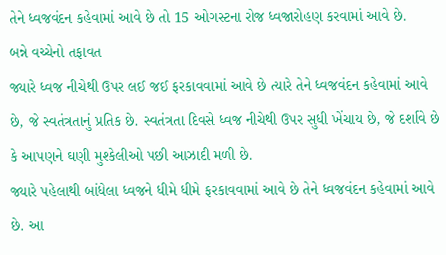તેને ધ્વજવંદન કહેવામાં આવે છે તો 15 ઓગસ્ટના રોજ ધ્વજારોહણ કરવામાં આવે છે.
બન્ને વચ્ચેનો તફાવત
જ્યારે ધ્વજ નીચેથી ઉપર લઈ જઈ ફરકાવવામાં આવે છે ત્યારે તેને ધ્વજવંદન કહેવામાં આવે છે, જે સ્વતંત્રતાનું પ્રતિક છે. સ્વતંત્રતા દિવસે ધ્વજ નીચેથી ઉપર સુધી ખેંચાય છે, જે દર્શાવે છે કે આપણને ઘણી મુશ્કેલીઓ પછી આઝાદી મળી છે.
જ્યારે પહેલાથી બાંધેલા ધ્વજને ધીમે ધીમે ફરકાવવામાં આવે છે તેને ધ્વજવંદન કહેવામાં આવે છે. આ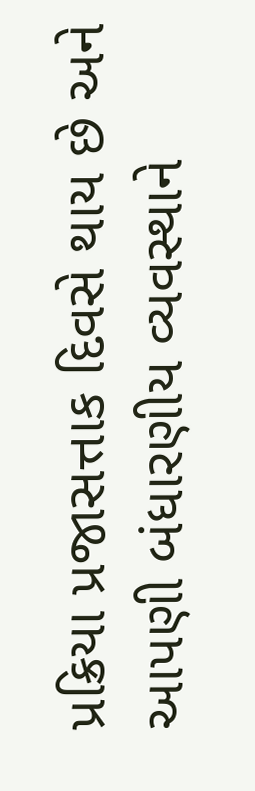પ્રક્રિયા પ્રજાસત્તાક દિવસે થાય છે અને આપણી બંધારણીય વ્યવસ્થાને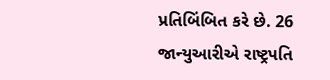પ્રતિબિંબિત કરે છે. 26 જાન્યુઆરીએ રાષ્ટ્રપતિ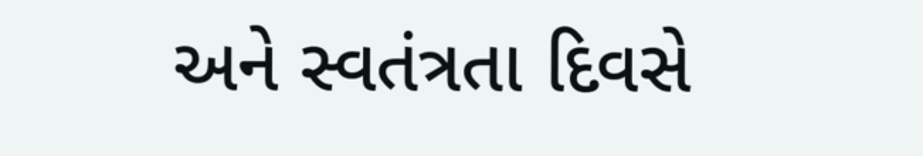અને સ્વતંત્રતા દિવસે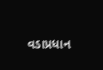વડાપ્રધાન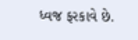ધ્વજ ફરકાવે છે.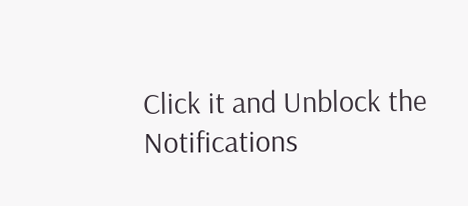Click it and Unblock the Notifications